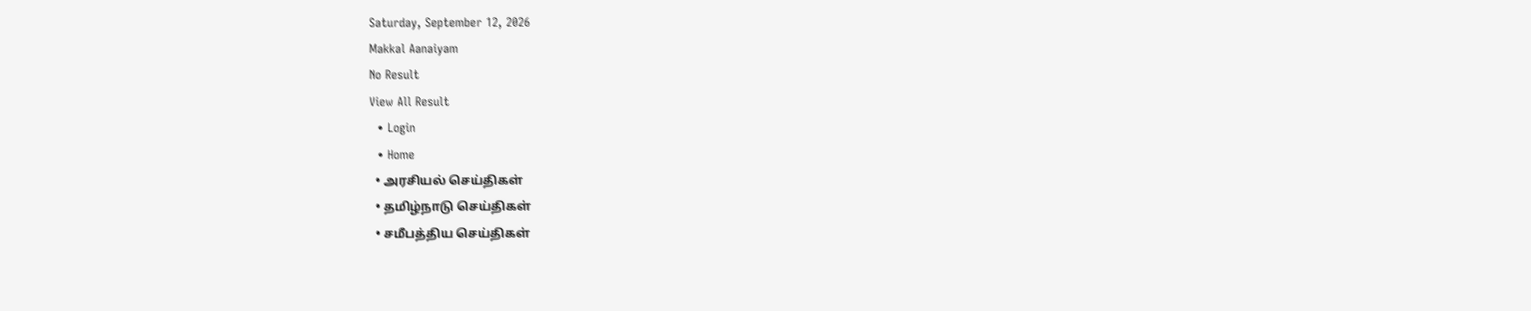Saturday, September 12, 2026
Makkal Aanaiyam
No Result
View All Result
  • Login
  • Home
  • அரசியல் செய்திகள்
  • தமிழ்நாடு செய்திகள்
  • சமீபத்திய செய்திகள்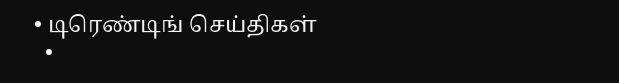• டிரெண்டிங் செய்திகள்
  •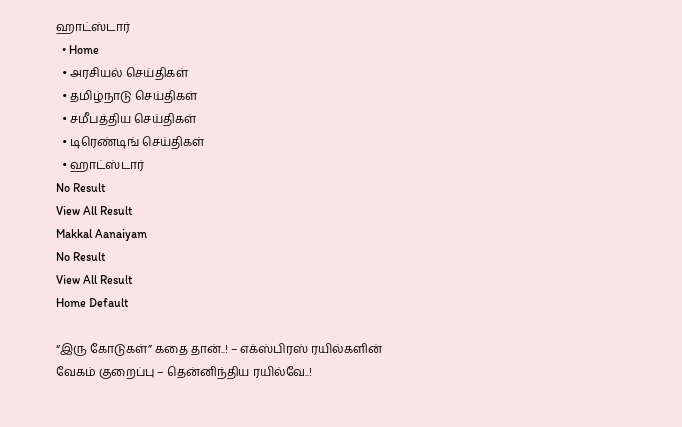ஹாட்ஸ்டார்
  • Home
  • அரசியல் செய்திகள்
  • தமிழ்நாடு செய்திகள்
  • சமீபத்திய செய்திகள்
  • டிரெண்டிங் செய்திகள்
  • ஹாட்ஸ்டார்
No Result
View All Result
Makkal Aanaiyam
No Result
View All Result
Home Default

“இரு கோடுகள்” கதை தான்..! – எக்ஸ்பிரஸ் ரயில்களின் வேகம் குறைப்பு – தென்னிந்திய ரயில்வே..!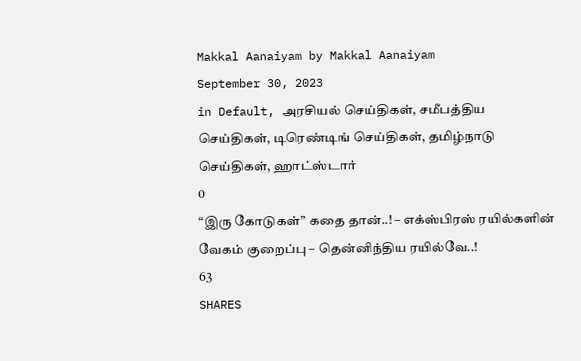Makkal Aanaiyam by Makkal Aanaiyam
September 30, 2023
in Default, அரசியல் செய்திகள், சமீபத்திய செய்திகள், டிரெண்டிங் செய்திகள், தமிழ்நாடு செய்திகள், ஹாட்ஸ்டார்
0
“இரு கோடுகள்” கதை தான்..! – எக்ஸ்பிரஸ் ரயில்களின் வேகம் குறைப்பு – தென்னிந்திய ரயில்வே..!
63
SHARES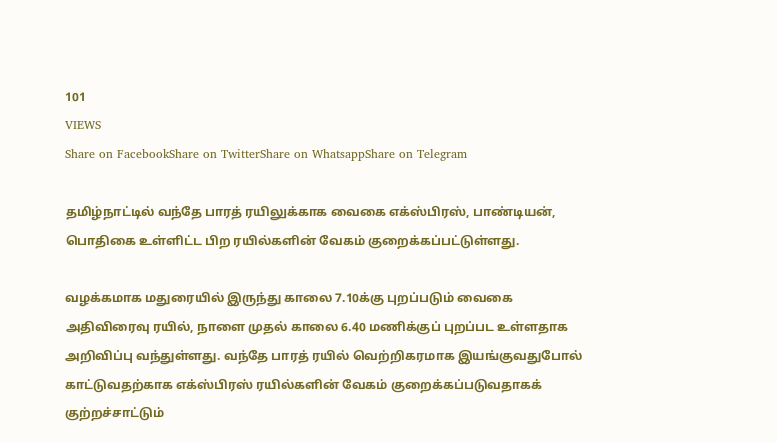101
VIEWS
Share on FacebookShare on TwitterShare on WhatsappShare on Telegram

தமிழ்நாட்டில் வந்தே பாரத் ரயிலுக்காக வைகை எக்ஸ்பிரஸ், பாண்டியன், பொதிகை உள்ளிட்ட பிற ரயில்களின் வேகம் குறைக்கப்பட்டுள்ளது.

வழக்கமாக மதுரையில் இருந்து காலை 7.10க்கு புறப்படும் வைகை அதிவிரைவு ரயில், நாளை முதல் காலை 6.40 மணிக்குப் புறப்பட உள்ளதாக அறிவிப்பு வந்துள்ளது. வந்தே பாரத் ரயில் வெற்றிகரமாக இயங்குவதுபோல் காட்டுவதற்காக எக்ஸ்பிரஸ் ரயில்களின் வேகம் குறைக்கப்படுவதாகக் குற்றச்சாட்டும்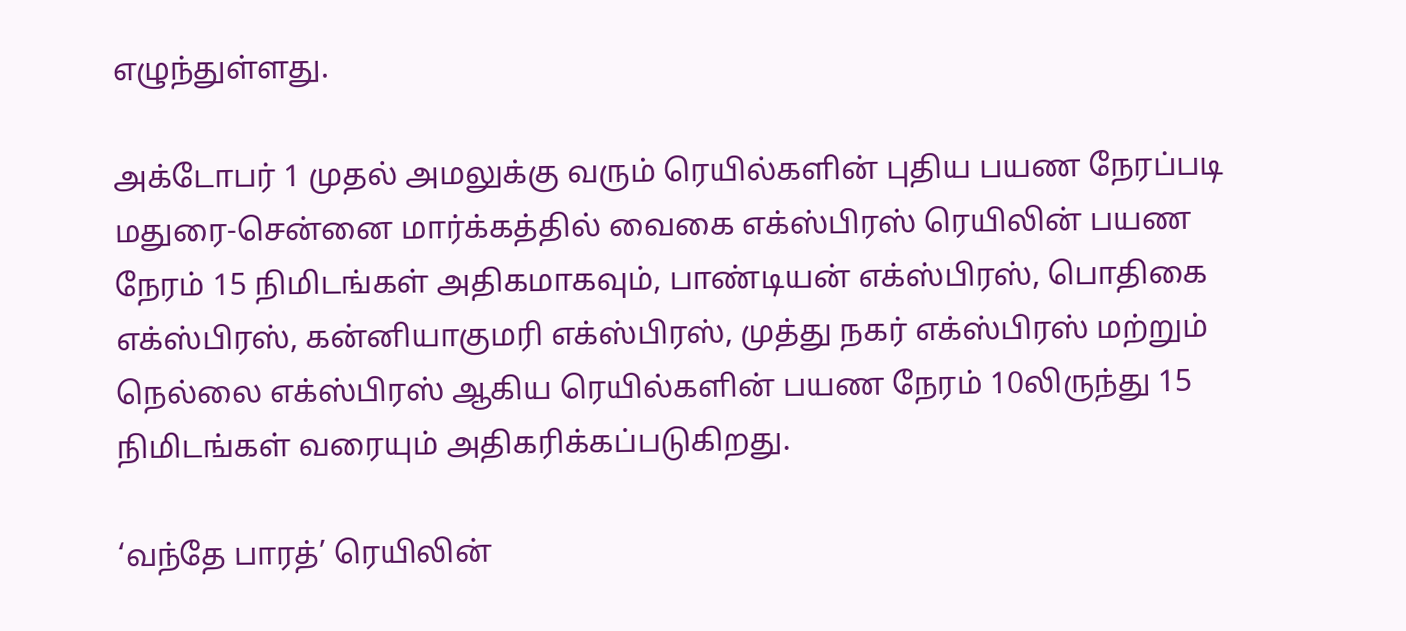எழுந்துள்ளது.

அக்டோபர் 1 முதல் அமலுக்கு வரும் ரெயில்களின் புதிய பயண நேரப்படி மதுரை-சென்னை மார்க்கத்தில் வைகை எக்ஸ்பிரஸ் ரெயிலின் பயண நேரம் 15 நிமிடங்கள் அதிகமாகவும், பாண்டியன் எக்ஸ்பிரஸ், பொதிகை எக்ஸ்பிரஸ், கன்னியாகுமரி எக்ஸ்பிரஸ், முத்து நகர் எக்ஸ்பிரஸ் மற்றும் நெல்லை எக்ஸ்பிரஸ் ஆகிய ரெயில்களின் பயண நேரம் 10லிருந்து 15 நிமிடங்கள் வரையும் அதிகரிக்கப்படுகிறது.

‘வந்தே பாரத்’ ரெயிலின்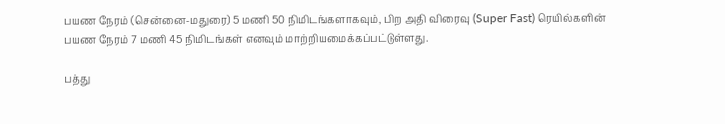பயண நேரம் (சென்னை-மதுரை) 5 மணி 50 நிமிடங்களாகவும், பிற அதி விரைவு (Super Fast) ரெயில்களின் பயண நேரம் 7 மணி 45 நிமிடங்கள் எனவும் மாற்றியமைக்கப்பட்டுள்ளது.

பத்து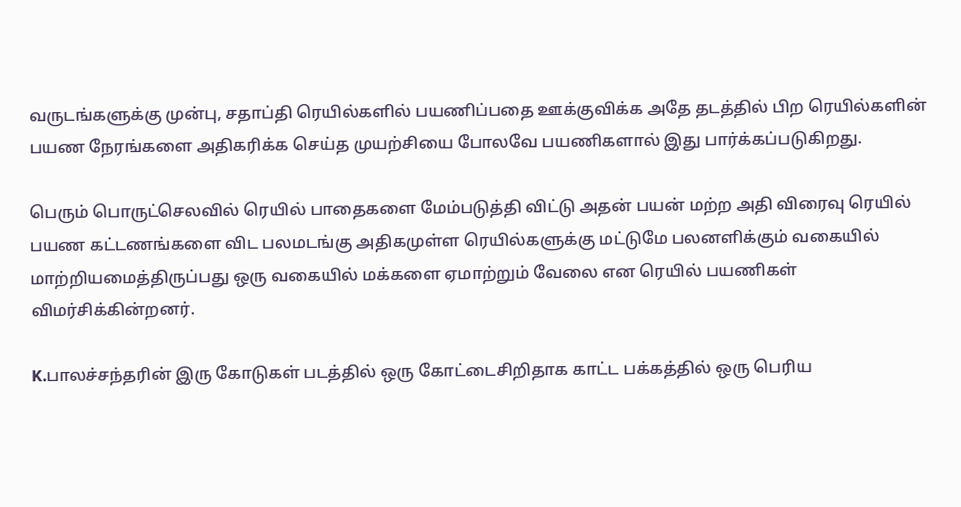வருடங்களுக்கு முன்பு, சதாப்தி ரெயில்களில் பயணிப்பதை ஊக்குவிக்க அதே தடத்தில் பிற ரெயில்களின் பயண நேரங்களை அதிகரிக்க செய்த முயற்சியை போலவே பயணிகளால் இது பார்க்கப்படுகிறது.

பெரும் பொருட்செலவில் ரெயில் பாதைகளை மேம்படுத்தி விட்டு அதன் பயன் மற்ற அதி விரைவு ரெயில் பயண கட்டணங்களை விட பலமடங்கு அதிகமுள்ள ரெயில்களுக்கு மட்டுமே பலனளிக்கும் வகையில் மாற்றியமைத்திருப்பது ஒரு வகையில் மக்களை ஏமாற்றும் வேலை என ரெயில் பயணிகள் விமர்சிக்கின்றனர்.

K.பாலச்சந்தரின் இரு கோடுகள் படத்தில் ஒரு கோட்டைசிறிதாக காட்ட பக்கத்தில் ஒரு பெரிய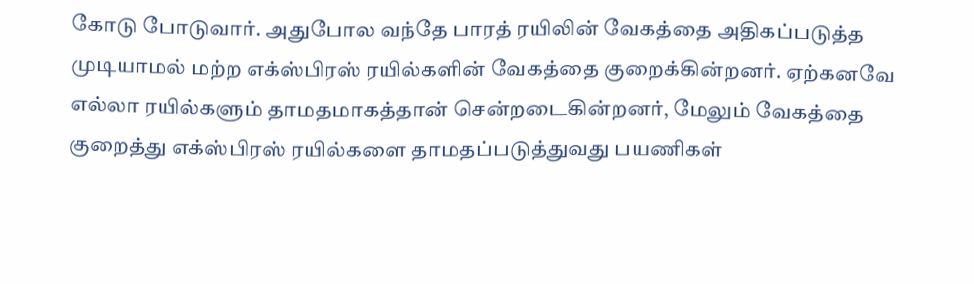கோடு போடுவார். அதுபோல வந்தே பாரத் ரயிலின் வேகத்தை அதிகப்படுத்த முடியாமல் மற்ற எக்ஸ்பிரஸ் ரயில்களின் வேகத்தை குறைக்கின்றனர். ஏற்கனவே எல்லா ரயில்களும் தாமதமாகத்தான் சென்றடைகின்றனர், மேலும் வேகத்தை குறைத்து எக்ஸ்பிரஸ் ரயில்களை தாமதப்படுத்துவது பயணிகள்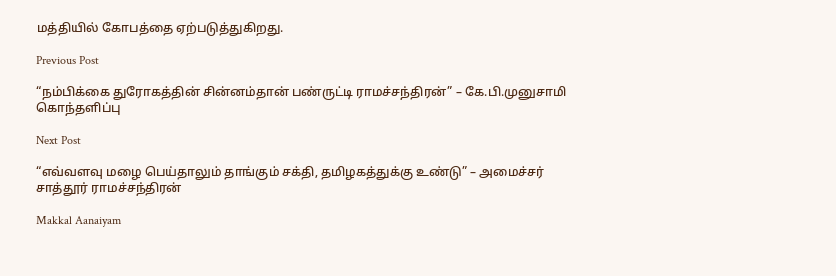மத்தியில் கோபத்தை ஏற்படுத்துகிறது.

Previous Post

“நம்பிக்கை துரோகத்தின் சின்னம்தான் பண்ருட்டி ராமச்சந்திரன்” – கே.பி.முனுசாமி கொந்தளிப்பு

Next Post

“எவ்வளவு மழை பெய்தாலும் தாங்கும் சக்தி, தமிழகத்துக்கு உண்டு” – அமைச்சர் சாத்தூர் ராமச்சந்திரன்

Makkal Aanaiyam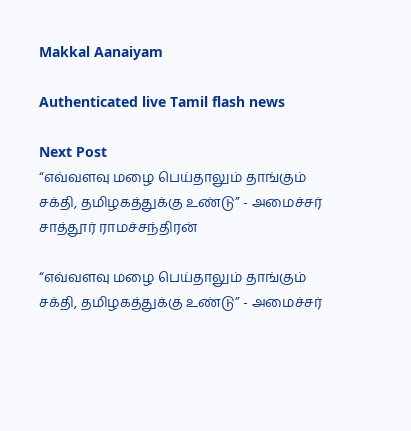Makkal Aanaiyam

Authenticated live Tamil flash news

Next Post
“எவ்வளவு மழை பெய்தாலும் தாங்கும் சக்தி, தமிழகத்துக்கு உண்டு” - அமைச்சர் சாத்தூர் ராமச்சந்திரன்

“எவ்வளவு மழை பெய்தாலும் தாங்கும் சக்தி, தமிழகத்துக்கு உண்டு” - அமைச்சர்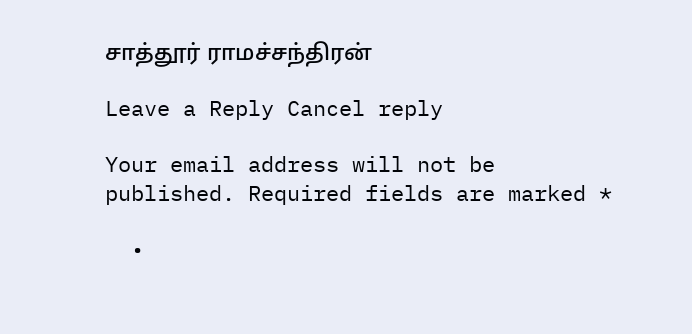சாத்தூர் ராமச்சந்திரன்

Leave a Reply Cancel reply

Your email address will not be published. Required fields are marked *

  •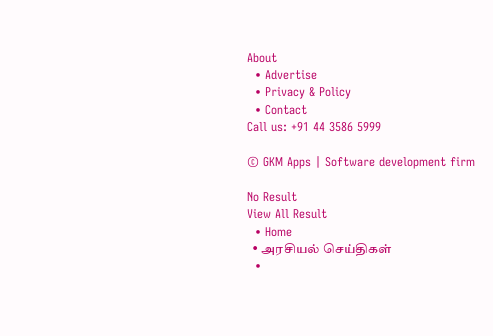About
  • Advertise
  • Privacy & Policy
  • Contact
Call us: +91 44 3586 5999

© GKM Apps | Software development firm

No Result
View All Result
  • Home
  • அரசியல் செய்திகள்
  •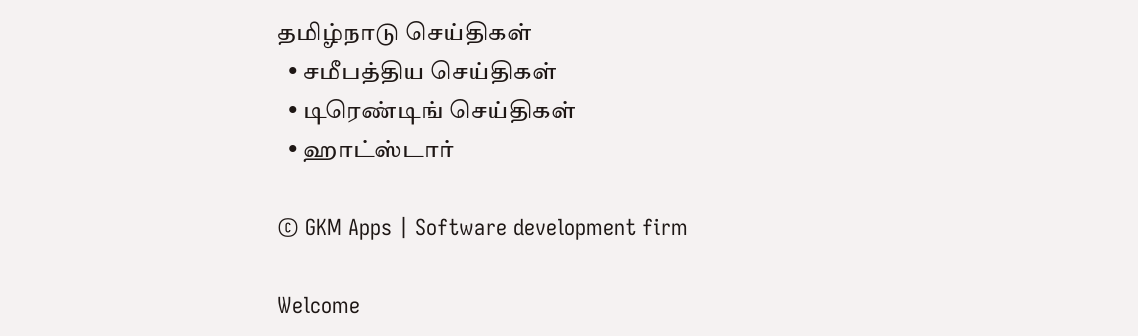தமிழ்நாடு செய்திகள்
  • சமீபத்திய செய்திகள்
  • டிரெண்டிங் செய்திகள்
  • ஹாட்ஸ்டார்

© GKM Apps | Software development firm

Welcome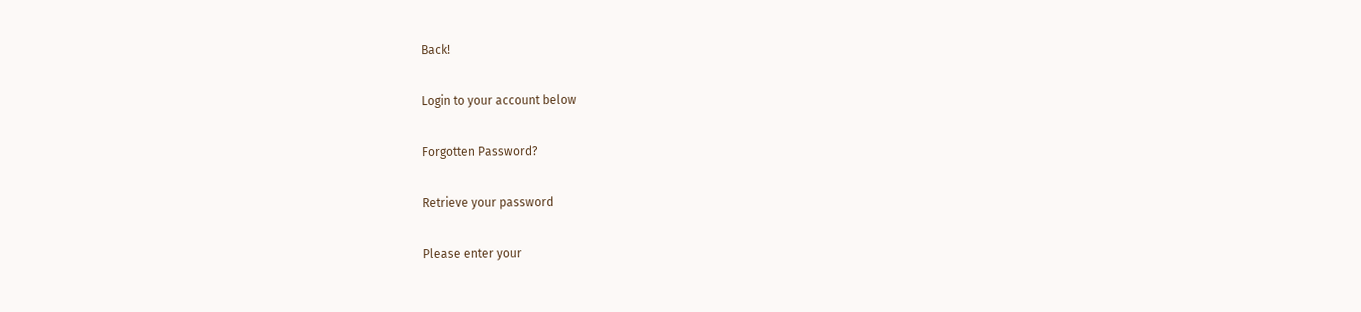Back!

Login to your account below

Forgotten Password?

Retrieve your password

Please enter your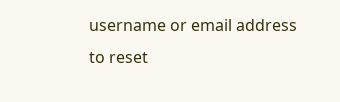username or email address to reset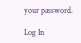your password.

Log In